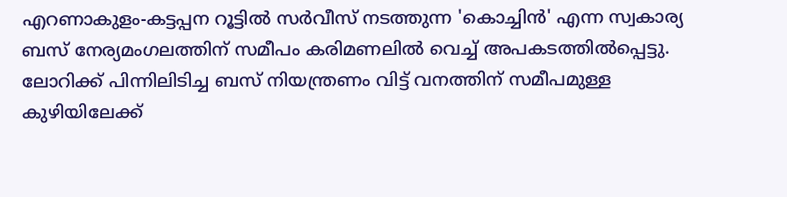എറണാകുളം-കട്ടപ്പന റൂട്ടിൽ സർവീസ് നടത്തുന്ന 'കൊച്ചിൻ' എന്ന സ്വകാര്യ ബസ് നേര്യമംഗലത്തിന് സമീപം കരിമണലിൽ വെച്ച് അപകടത്തിൽപ്പെട്ടു. ലോറിക്ക് പിന്നിലിടിച്ച ബസ് നിയന്ത്രണം വിട്ട് വനത്തിന് സമീപമുള്ള കുഴിയിലേക്ക്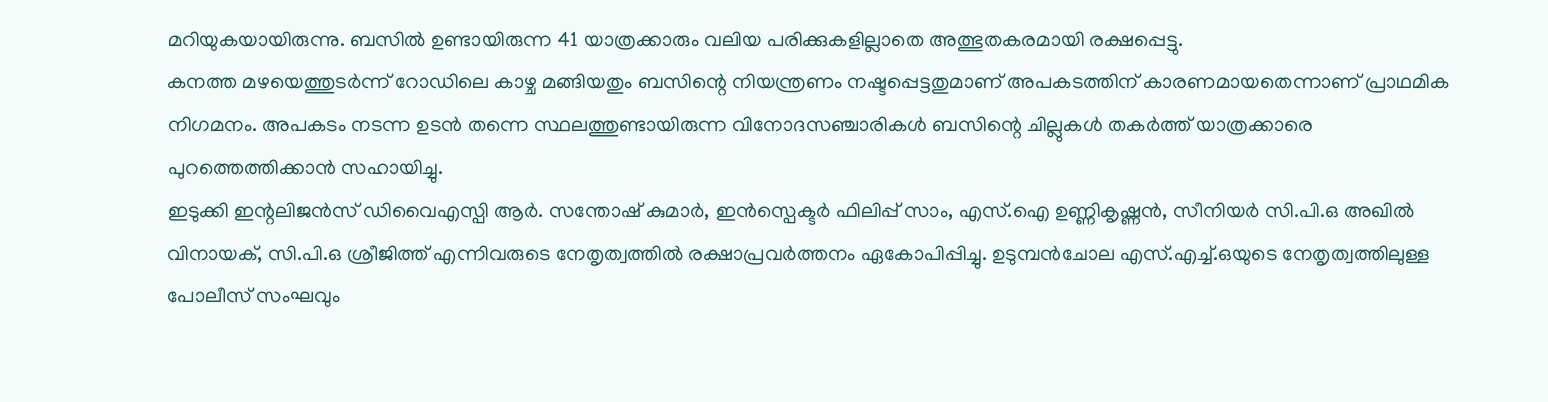മറിയുകയായിരുന്നു. ബസിൽ ഉണ്ടായിരുന്ന 41 യാത്രക്കാരും വലിയ പരിക്കുകളില്ലാതെ അത്ഭുതകരമായി രക്ഷപ്പെട്ടു.
കനത്ത മഴയെത്തുടർന്ന് റോഡിലെ കാഴ്ച മങ്ങിയതും ബസിന്റെ നിയന്ത്രണം നഷ്ടപ്പെട്ടതുമാണ് അപകടത്തിന് കാരണമായതെന്നാണ് പ്രാഥമിക നിഗമനം. അപകടം നടന്ന ഉടൻ തന്നെ സ്ഥലത്തുണ്ടായിരുന്ന വിനോദസഞ്ചാരികൾ ബസിന്റെ ചില്ലുകൾ തകർത്ത് യാത്രക്കാരെ പുറത്തെത്തിക്കാൻ സഹായിച്ചു.
ഇടുക്കി ഇന്റലിജൻസ് ഡിവൈഎസ്പി ആർ. സന്തോഷ് കുമാർ, ഇൻസ്പെക്ടർ ഫിലിപ്പ് സാം, എസ്.ഐ ഉണ്ണികൃഷ്ണൻ, സീനിയർ സി.പി.ഒ അഖിൽ വിനായക്, സി.പി.ഒ ശ്രീജിത്ത് എന്നിവരുടെ നേതൃത്വത്തിൽ രക്ഷാപ്രവർത്തനം ഏകോപിപ്പിച്ചു. ഉടുമ്പൻചോല എസ്.എച്ച്.ഒയുടെ നേതൃത്വത്തിലുള്ള പോലീസ് സംഘവും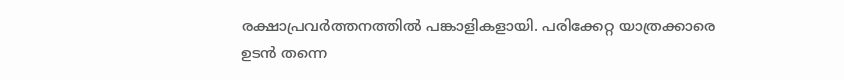രക്ഷാപ്രവർത്തനത്തിൽ പങ്കാളികളായി. പരിക്കേറ്റ യാത്രക്കാരെ ഉടൻ തന്നെ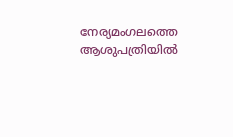നേര്യമംഗലത്തെ ആശുപത്രിയിൽ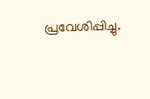പ്രവേശിപ്പിച്ചു.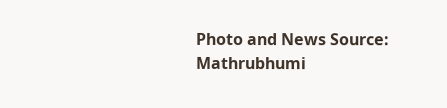Photo and News Source: Mathrubhumi